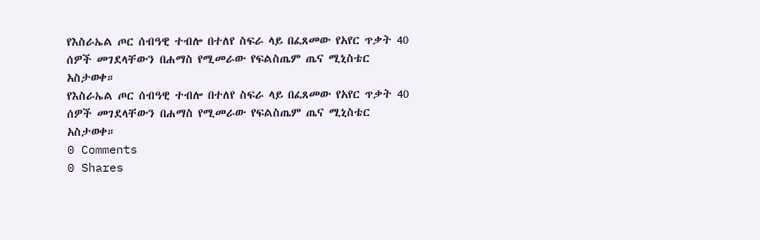የእስራኤል ጦር ሰብዓዊ ተብሎ በተለየ ስፍራ ላይ በፈጸመው የአየር ጥቃት 40 ሰዎች መገደላቸውን በሐማስ የሚመራው የፍልስጤም ጤና ሚኒስቴር አስታወቀ።
የእስራኤል ጦር ሰብዓዊ ተብሎ በተለየ ስፍራ ላይ በፈጸመው የአየር ጥቃት 40 ሰዎች መገደላቸውን በሐማስ የሚመራው የፍልስጤም ጤና ሚኒስቴር አስታወቀ።
0 Comments
0 Shares